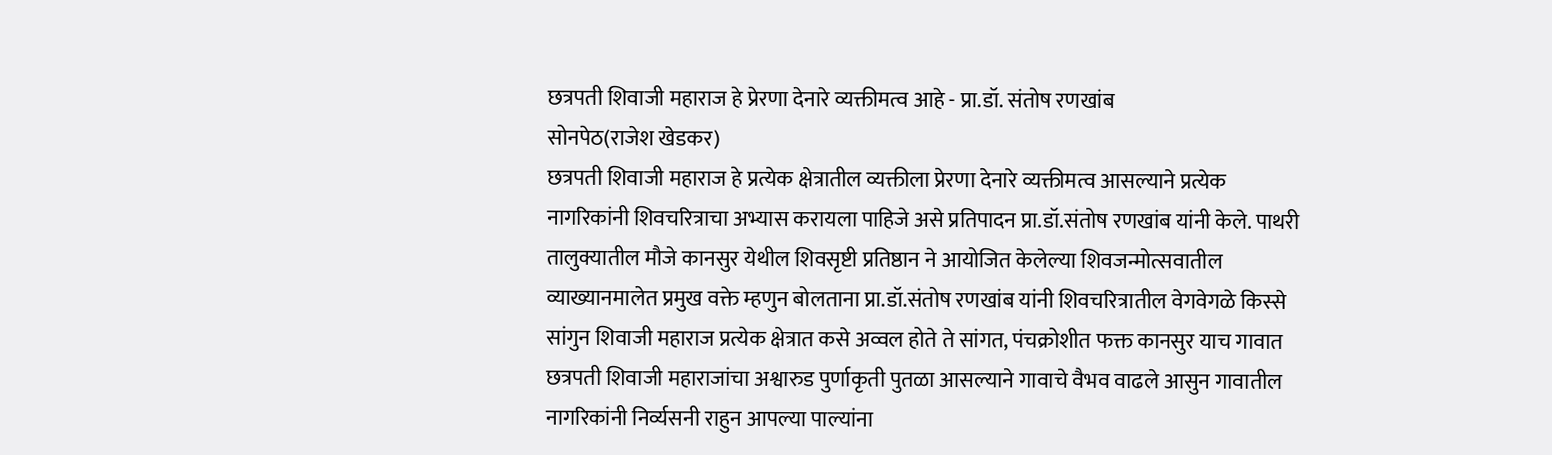छत्रपती शिवाजी महाराज हे प्रेरणा देनारे व्यक्तीमत्व आहे - प्रा.डॉ. संतोष रणखांब
सोनपेठ(राजेश खेडकर)
छत्रपती शिवाजी महाराज हे प्रत्येक क्षेत्रातील व्यक्तीला प्रेरणा देनारे व्यक्तीमत्व आसल्याने प्रत्येक नागरिकांनी शिवचरित्राचा अभ्यास करायला पाहिजे असे प्रतिपादन प्रा.डॉ.संतोष रणखांब यांनी केले. पाथरी तालुक्यातील मौजे कानसुर येथील शिवसृष्टी प्रतिष्ठान ने आयोजित केलेल्या शिवजन्मोत्सवातील व्याख्यानमालेत प्रमुख वक्ते म्हणुन बोलताना प्रा.डॉ.संतोष रणखांब यांनी शिवचरित्रातील वेगवेगळे किस्से सांगुन शिवाजी महाराज प्रत्येक क्षेत्रात कसे अव्वल होते ते सांगत, पंचक्रोशीत फक्त कानसुर याच गावात छत्रपती शिवाजी महाराजांचा अश्वारुड पुर्णाकृती पुतळा आसल्याने गावाचे वैभव वाढले आसुन गावातील नागरिकांनी निर्व्यसनी राहुन आपल्या पाल्यांना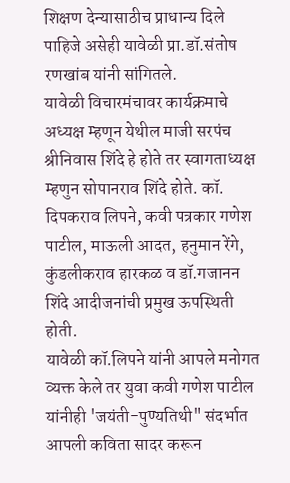शिक्षण देन्यासाठीच प्राधान्य दिले पाहिजे असेही यावेळी प्रा.डॉ.संतोष रणखांब यांनी सांगितले.
यावेळी विचारमंचावर कार्यक्रमाचे अध्यक्ष म्हणून येथील माजी सरपंच श्रीनिवास शिंदे हे होते तर स्वागताध्यक्ष म्हणुन सोपानराव शिंदे होते. कॉ. दिपकराव लिपने, कवी पत्रकार गणेश पाटील, माऊली आदत, हनुमान रेंगे, कुंडलीकराव हारकळ व डॉ.गजानन शिंदे आदीजनांची प्रमुख ऊपस्थिती होती.
यावेळी कॉ.लिपने यांनी आपले मनोगत व्यक्त केले तर युवा कवी गणेश पाटील यांनीही 'जयंती-पुण्यतिथी" संदर्भात आपली कविता सादर करून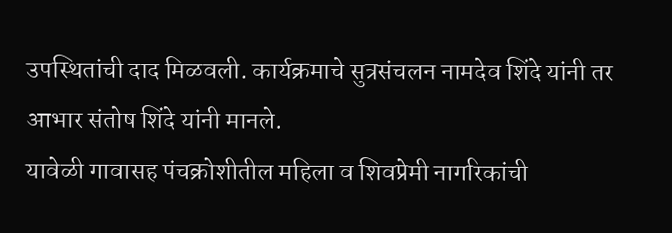उपस्थितांची दाद मिळवली. कार्यक्रमाचे सुत्रसंचलन नामदेव शिंदे यांनी तर आभार संतोष शिंदे यांनी मानले.
यावेळी गावासह पंचक्रोशीतील महिला व शिवप्रेमी नागरिकांची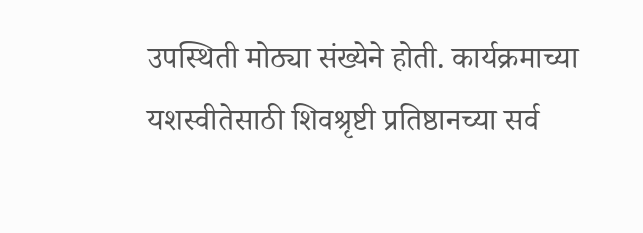उपस्थिती मोठ्या संख्येने होती. कार्यक्रमाच्या यशस्वीतेसाठी शिवश्रृष्टी प्रतिष्ठानच्या सर्व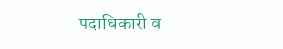पदाधिकारी व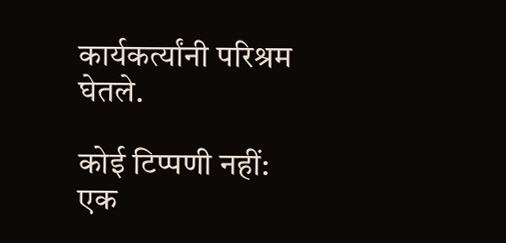कार्यकर्त्यांनी परिश्रम घेतले.

कोई टिप्पणी नहीं:
एक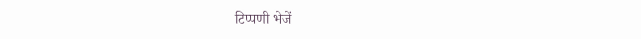टिप्पणी भेजें